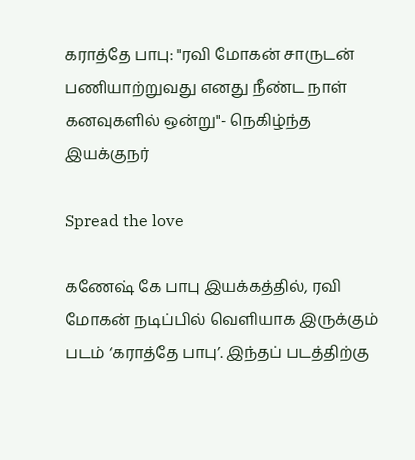கராத்தே பாபு: "ரவி மோகன் சாருடன் பணியாற்றுவது எனது நீண்ட நாள் கனவுகளில் ஒன்று"- நெகிழ்ந்த இயக்குநர்

Spread the love

கணேஷ் கே பாபு இயக்கத்தில், ரவி மோகன் நடிப்பில் வெளியாக இருக்கும் படம் ‘கராத்தே பாபு’. இந்தப் படத்திற்கு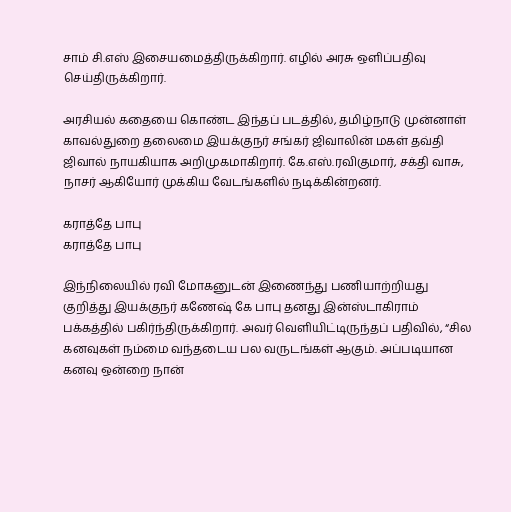சாம் சி.எஸ் இசையமைத்திருக்கிறார். எழில் அரசு ஒளிப்பதிவு செய்திருக்கிறார்.

அரசியல் கதையை கொண்ட இந்தப் படத்தில், தமிழ்நாடு முன்னாள் காவல்துறை தலைமை இயக்குநர் சங்கர் ஜிவாலின் மகள் தவ்தி ஜிவால் நாயகியாக அறிமுகமாகிறார். கே.எஸ்.ரவிகுமார், சக்தி வாசு, நாசர் ஆகியோர் முக்கிய வேடங்களில் நடிக்கின்றனர்.

கராத்தே பாபு
கராத்தே பாபு

இந்நிலையில் ரவி மோகனுடன் இணைந்து பணியாற்றியது குறித்து இயக்குநர் கணேஷ் கே பாபு தனது இன்ஸ்டாகிராம் பக்கத்தில் பகிர்ந்திருக்கிறார். அவர் வெளியிட்டிருந்தப் பதிவில், “சில கனவுகள் நம்மை வந்தடைய பல வருடங்கள் ஆகும். அப்படியான கனவு ஒன்றை நான்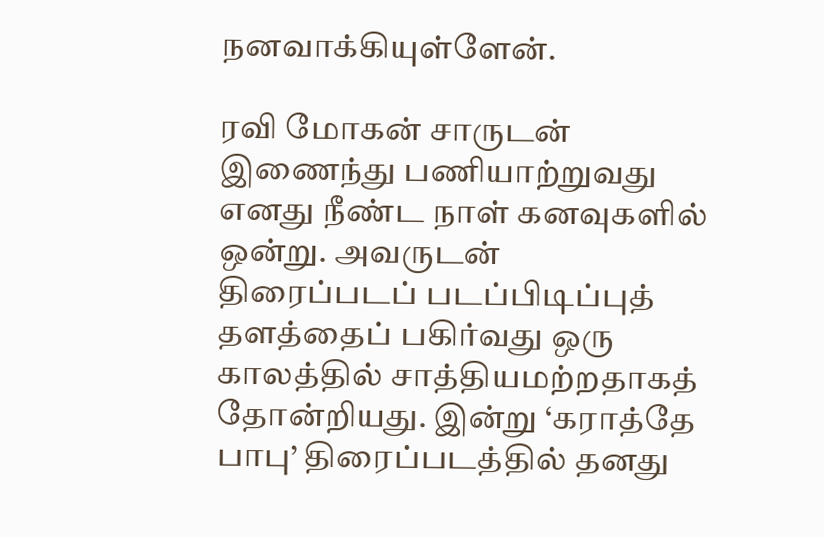நனவாக்கியுள்ளேன்.

ரவி மோகன் சாருடன் இணைந்து பணியாற்றுவது எனது நீண்ட நாள் கனவுகளில் ஒன்று. அவருடன் திரைப்படப் படப்பிடிப்புத் தளத்தைப் பகிர்வது ஒரு காலத்தில் சாத்தியமற்றதாகத் தோன்றியது. இன்று ‘கராத்தே பாபு’ திரைப்படத்தில் தனது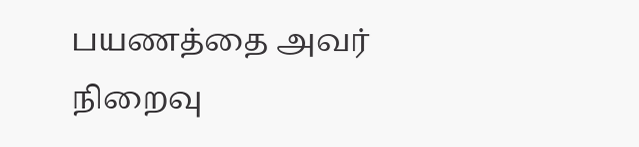பயணத்தை அவர் நிறைவு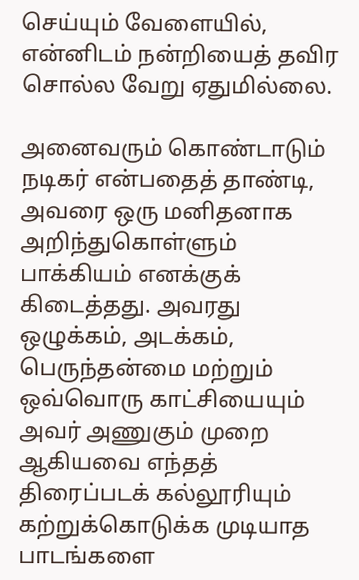செய்யும் வேளையில், என்னிடம் நன்றியைத் தவிர சொல்ல வேறு ஏதுமில்லை.

அனைவரும் கொண்டாடும் நடிகர் என்பதைத் தாண்டி, அவரை ஒரு மனிதனாக அறிந்துகொள்ளும் பாக்கியம் எனக்குக் கிடைத்தது. அவரது ஒழுக்கம், அடக்கம், பெருந்தன்மை மற்றும் ஒவ்வொரு காட்சியையும் அவர் அணுகும் முறை ஆகியவை எந்தத் திரைப்படக் கல்லூரியும் கற்றுக்கொடுக்க முடியாத பாடங்களை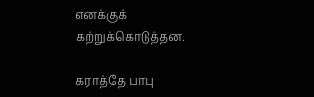எனக்குக் கற்றுக்கொடுத்தன.

கராத்தே பாபு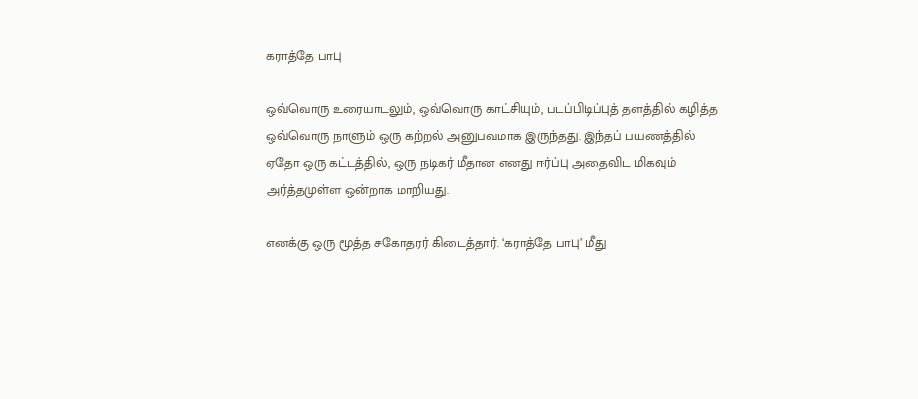கராத்தே பாபு

ஒவ்வொரு உரையாடலும், ஒவ்வொரு காட்சியும், படப்பிடிப்புத் தளத்தில் கழித்த ஒவ்வொரு நாளும் ஒரு கற்றல் அனுபவமாக இருந்தது. இந்தப் பயணத்தில் ஏதோ ஒரு கட்டத்தில், ஒரு நடிகர் மீதான எனது ஈர்ப்பு அதைவிட மிகவும் அர்த்தமுள்ள ஒன்றாக மாறியது.

எனக்கு ஒரு மூத்த சகோதரர் கிடைத்தார். ‘கராத்தே பாபு’ மீது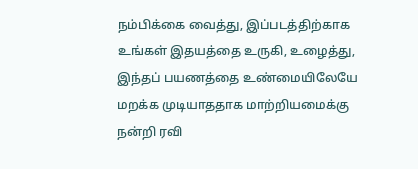நம்பிக்கை வைத்து, இப்படத்திற்காக உங்கள் இதயத்தை உருகி, உழைத்து, இந்தப் பயணத்தை உண்மையிலேயே மறக்க முடியாததாக மாற்றியமைக்கு நன்றி ரவி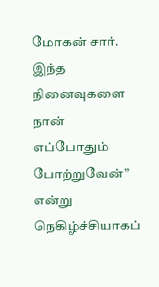மோகன் சார். இந்த நினைவுகளை நான் எப்போதும் போற்றுவேன்” என்று நெகிழ்ச்சியாகப்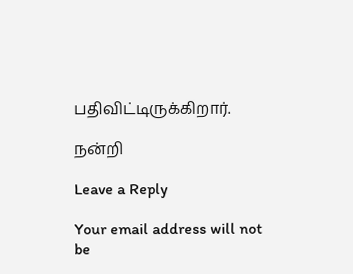பதிவிட்டிருக்கிறார்.

நன்றி

Leave a Reply

Your email address will not be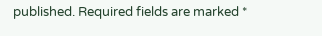published. Required fields are marked *